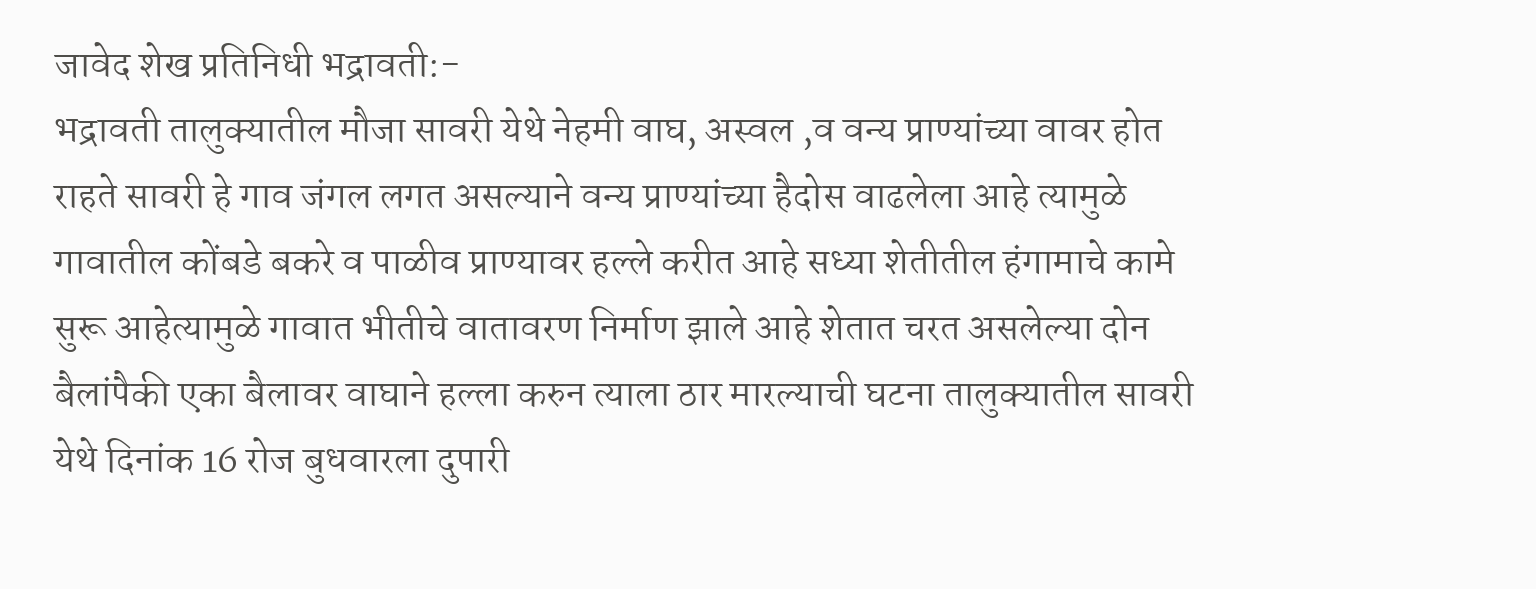जावेद शेख प्रतिनिधी भद्रावती:-
भद्रावती तालुक्यातील मौजा सावरी येथे नेहमी वाघ, अस्वल ,व वन्य प्राण्यांच्या वावर होत राहते सावरी हे गाव जंगल लगत असल्याने वन्य प्राण्यांच्या हैदोस वाढलेला आहे त्यामुळे गावातील कोंबडे बकरे व पाळीव प्राण्यावर हल्ले करीत आहे सध्या शेतीतील हंगामाचे कामे सुरू आहेत्यामुळे गावात भीतीचे वातावरण निर्माण झाले आहे शेतात चरत असलेल्या दोन बैलांपैकी एका बैलावर वाघाने हल्ला करुन त्याला ठार मारल्याची घटना तालुक्यातील सावरी येथे दिनांक 16 रोज बुधवारला दुपारी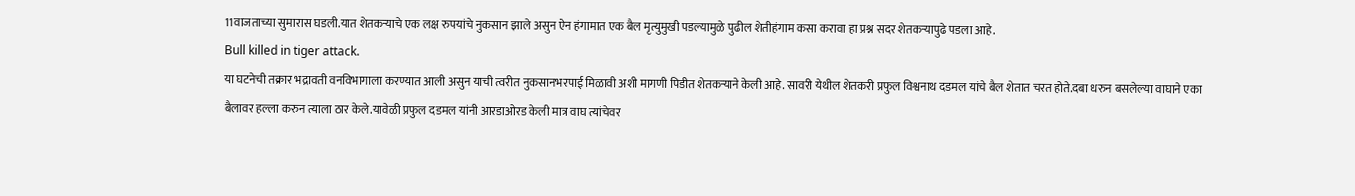11वाजताच्या सुमारास घडली.यात शेतकऱ्याचे एक लक्ष रुपयांचे नुकसान झाले असुन ऐन हंगामात एक बैल मृत्युमुखी पडल्यामुळे पुढील शेतीहंगाम कसा करावा हा प्रश्न सदर शेतकऱ्यापुढे पडला आहे.
Bull killed in tiger attack.
या घटनेची तक्रार भद्रावती वनविभागाला करण्यात आली असुन याची त्वरीत नुकसानभरपाई मिळावी अशी मागणी पिडीत शेतकऱ्याने केली आहे. सावरी येथील शेतकरी प्रफुल विश्वनाथ दडमल यांचे बैल शेतात चरत होते.दबा धरुन बसलेल्या वाघाने एका बैलावर हल्ला करुन त्याला ठार केले.यावेळी प्रफुल दडमल यांनी आरडाओरड केली मात्र वाघ त्यांचेवर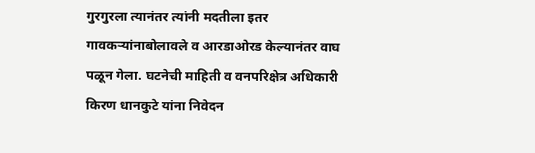गुरगुरला त्यानंतर त्यांनी मदतीला इतर गावकऱ्यांनाबोलावले व आरडाओरड केल्यानंतर वाघ पळून गेला. घटनेची माहिती व वनपरिक्षेत्र अधिकारी किरण धानकुटे यांना निवेदन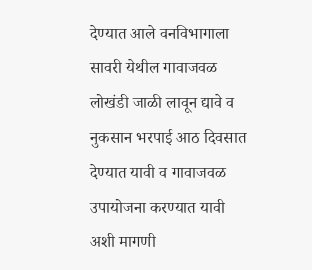देण्यात आले वनविभागाला सावरी येथील गावाजवळ लोखंडी जाळी लावून द्यावे व नुकसान भरपाई आठ दिवसात देण्यात यावी व गावाजवळ उपायोजना करण्यात यावी अशी मागणी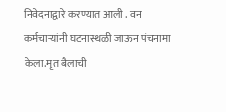निवेदनाद्वारे करण्यात आली . वन कर्मचाऱ्यांनी घटनास्थळी जाऊन पंचनामा केला.मृत बैलाची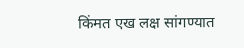किंमत एख लक्ष सांगण्यात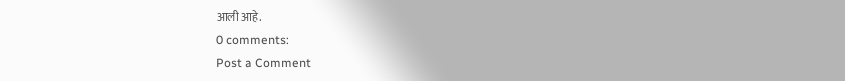आली आहे.
0 comments:
Post a Comment